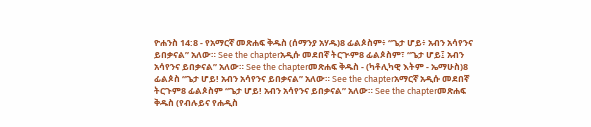ዮሐንስ 14:8 - የአማርኛ መጽሐፍ ቅዱስ (ሰማንያ አሃዱ)8 ፊልጶስም፥ “ጌታ ሆይ፥ አብን አሳየንና ይበቃናል” አለው። See the chapterአዲሱ መደበኛ ትርጒም8 ፊልጶስም፣ “ጌታ ሆይ፤ አብን አሳየንና ይበቃናል” አለው። See the chapterመጽሐፍ ቅዱስ - (ካቶሊካዊ እትም - ኤማሁስ)8 ፊልጶስ “ጌታ ሆይ! አብን አሳየንና ይበቃናል” አለው። See the chapterአማርኛ አዲሱ መደበኛ ትርጉም8 ፊልጶስም “ጌታ ሆይ! አብን አሳየንና ይበቃናል” አለው። See the chapterመጽሐፍ ቅዱስ (የብሉይና የሐዲስ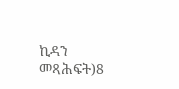ኪዳን መጻሕፍት)8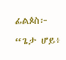ፊልጶስ፦ “ጌታ ሆይ፥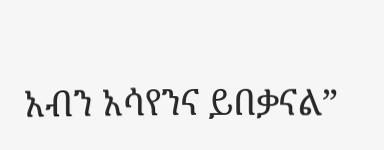አብን አሳየንና ይበቃናል”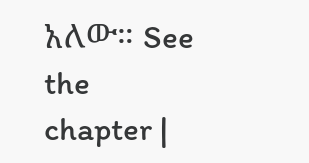አለው። See the chapter |